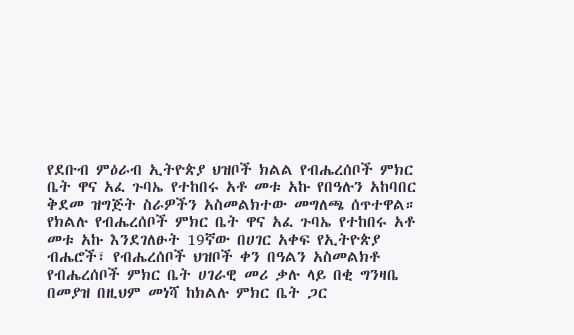የደቡብ ምዕራብ ኢትዮጵያ ህዝቦች ክልል የብሔረሰቦች ምክር ቤት ዋና አፈ ጉባኤ የተከበሩ አቶ መቱ አኩ የበዓሉን አከባበር ቅደመ ዝግጅት ስራዎችን አስመልክተው መግለጫ ሰጥተዋል።
የክልሉ የብሔረሰቦች ምክር ቤት ዋና አፈ ጉባኤ የተከበሩ አቶ መቱ አኩ እንደገለፁት 19ኛው በሀገር አቀፍ የኢትዮጵያ ብሔሮች፣ የብሔረሰቦች ህዝቦች ቀን በዓልን አስመልክቶ የብሔረሰቦች ምክር ቤት ሀገራዊ መሪ ቃሉ ላይ በቂ ግንዛቤ በመያዝ በዚህም መነሻ ከክልሉ ምክር ቤት ጋር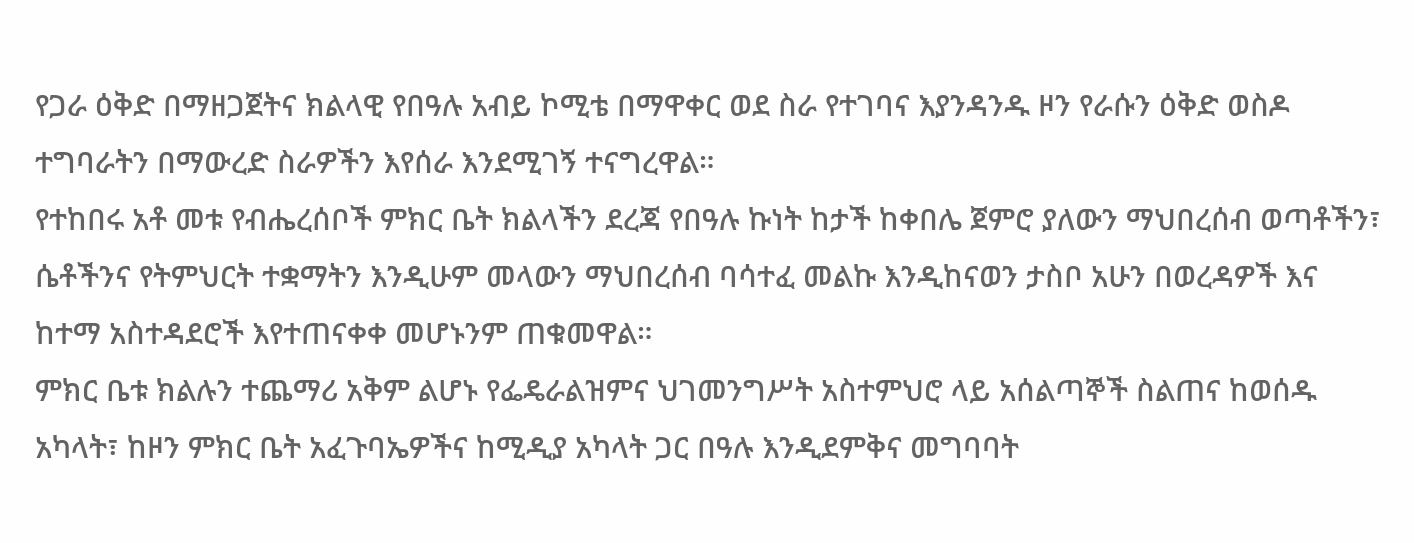የጋራ ዕቅድ በማዘጋጀትና ክልላዊ የበዓሉ አብይ ኮሚቴ በማዋቀር ወደ ስራ የተገባና እያንዳንዱ ዞን የራሱን ዕቅድ ወስዶ ተግባራትን በማውረድ ስራዎችን እየሰራ እንደሚገኝ ተናግረዋል።
የተከበሩ አቶ መቱ የብሔረሰቦች ምክር ቤት ክልላችን ደረጃ የበዓሉ ኩነት ከታች ከቀበሌ ጀምሮ ያለውን ማህበረሰብ ወጣቶችን፣ ሴቶችንና የትምህርት ተቋማትን እንዲሁም መላውን ማህበረሰብ ባሳተፈ መልኩ እንዲከናወን ታስቦ አሁን በወረዳዎች እና ከተማ አስተዳደሮች እየተጠናቀቀ መሆኑንም ጠቁመዋል።
ምክር ቤቱ ክልሉን ተጨማሪ አቅም ልሆኑ የፌዴራልዝምና ህገመንግሥት አስተምህሮ ላይ አሰልጣኞች ስልጠና ከወሰዱ አካላት፣ ከዞን ምክር ቤት አፈጉባኤዎችና ከሚዲያ አካላት ጋር በዓሉ እንዲደምቅና መግባባት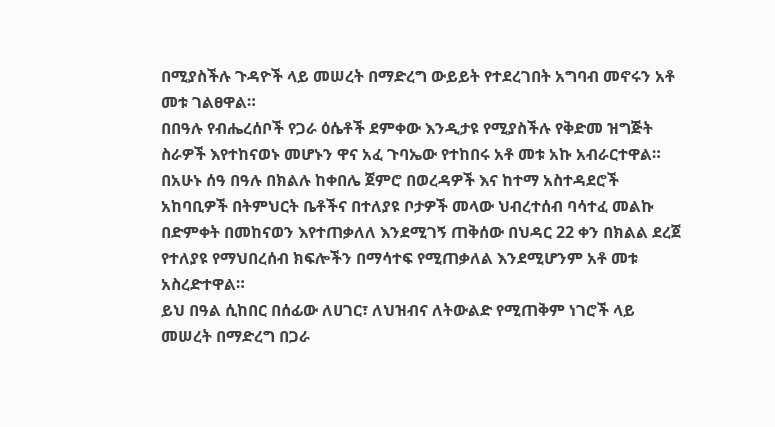በሚያስችሉ ጉዳዮች ላይ መሠረት በማድረግ ውይይት የተደረገበት አግባብ መኖሩን አቶ መቱ ገልፀዋል።
በበዓሉ የብሔረሰቦች የጋራ ዕሴቶች ደምቀው እንዲታዩ የሚያስችሉ የቅድመ ዝግጅት ስራዎች እየተከናወኑ መሆኑን ዋና አፈ ጉባኤው የተከበሩ አቶ መቱ አኩ አብራርተዋል።
በአሁኑ ሰዓ በዓሉ በክልሉ ከቀበሌ ጀምሮ በወረዳዎች እና ከተማ አስተዳደሮች አከባቢዎች በትምህርት ቤቶችና በተለያዩ ቦታዎች መላው ህብረተሰብ ባሳተፈ መልኩ በድምቀት በመከናወን እየተጠቃለለ እንደሚገኝ ጠቅሰው በህዳር 22 ቀን በክልል ደረጀ የተለያዩ የማህበረሰብ ክፍሎችን በማሳተፍ የሚጠቃለል እንደሚሆንም አቶ መቱ አስረድተዋል።
ይህ በዓል ሲከበር በሰፊው ለሀገር፣ ለህዝብና ለትውልድ የሚጠቅም ነገሮች ላይ መሠረት በማድረግ በጋራ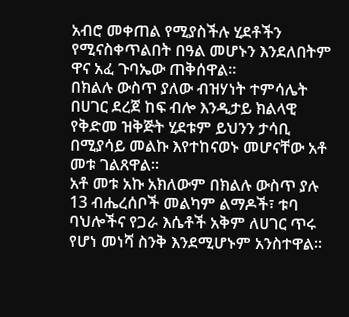አብሮ መቀጠል የሚያስችሉ ሂደቶችን የሚናስቀጥልበት በዓል መሆኑን እንደለበትም ዋና አፈ ጉባኤው ጠቅሰዋል።
በክልሉ ውስጥ ያለው ብዝሃነት ተምሳሌት በሀገር ደረጀ ከፍ ብሎ እንዲታይ ክልላዊ የቅድመ ዝቅጅት ሂደቱም ይህንን ታሳቢ በሚያሳይ መልኩ እየተከናወኑ መሆናቸው አቶ መቱ ገልጸዋል።
አቶ መቱ አኩ አክለውም በክልሉ ውስጥ ያሉ 13 ብሔረሰቦች መልካም ልማዶች፣ ቱባ ባህሎችና የጋራ እሴቶች አቅም ለሀገር ጥሩ የሆነ መነሻ ስንቅ እንደሚሆኑም አንስተዋል።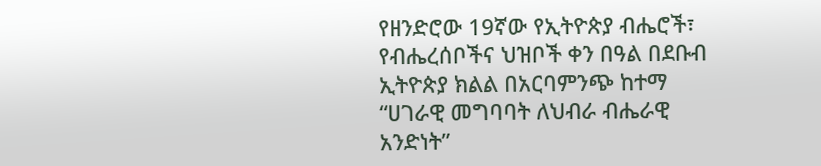የዘንድሮው 19ኛው የኢትዮጵያ ብሔሮች፣ የብሔረሰቦችና ህዝቦች ቀን በዓል በደቡብ ኢትዮጵያ ክልል በአርባምንጭ ከተማ “ሀገራዊ መግባባት ለህብራ ብሔራዊ አንድነት”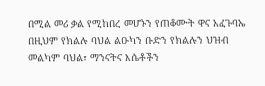በሚል መሪ ቃል የሚከበረ መሆኑን የጠቆሙት ዋና አፈጉባኤ በዚህም የክልሉ ባህል ልዑካን ቡድን የክልሉን ህዝብ መልካም ባህል፣ ማንናትና እሴቶችን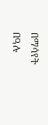በማሳየት በዓሉ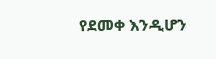የደመቀ እንዲሆን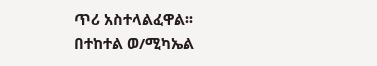ጥሪ አስተላልፈዋል፡፡
በተከተል ወ/ሚካኤል